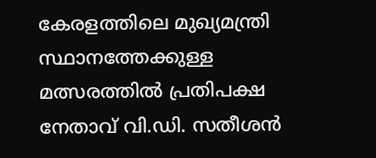കേരളത്തിലെ മുഖ്യമന്ത്രി സ്ഥാനത്തേക്കുള്ള മത്സരത്തിൽ പ്രതിപക്ഷ നേതാവ് വി.ഡി. സതീശൻ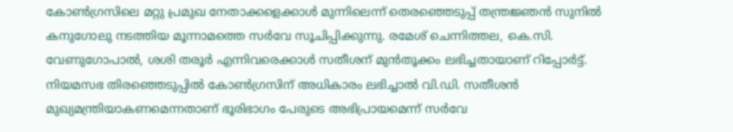കോൺഗ്രസിലെ മറ്റു പ്രമുഖ നേതാക്കളെക്കാൾ മുന്നിലെന്ന് തെരഞ്ഞെടുപ്പ് തന്ത്രജ്ഞൻ സുനിൽ കനുഗോലു നടത്തിയ മൂന്നാമത്തെ സർവേ സൂചിപ്പിക്കുന്നു. രമേശ് ചെന്നിത്തല, കെ.സി. വേണുഗോപാൽ, ശശി തരൂർ എന്നിവരെക്കാൾ സതീശന് മുൻതൂക്കം ലഭിച്ചതായാണ് റിപ്പോർട്ട്.
നിയമസഭ തിരഞ്ഞെടുപ്പിൽ കോൺഗ്രസിന് അധികാരം ലഭിച്ചാൽ വി.ഡി. സതീശൻ മുഖ്യമന്ത്രിയാകണമെന്നതാണ് ഭൂരിഭാഗം പേരുടെ അഭിപ്രായമെന്ന് സർവേ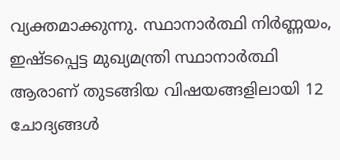വ്യക്തമാക്കുന്നു. സ്ഥാനാർത്ഥി നിർണ്ണയം, ഇഷ്ടപ്പെട്ട മുഖ്യമന്ത്രി സ്ഥാനാർത്ഥി ആരാണ് തുടങ്ങിയ വിഷയങ്ങളിലായി 12 ചോദ്യങ്ങൾ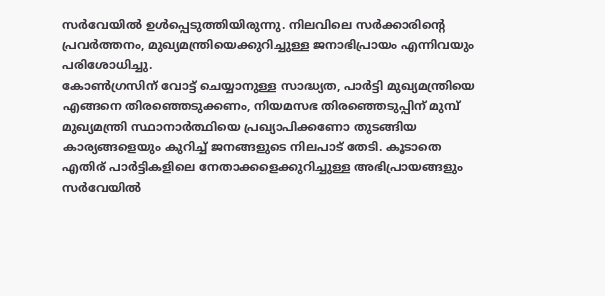സർവേയിൽ ഉൾപ്പെടുത്തിയിരുന്നു. നിലവിലെ സർക്കാരിന്റെ പ്രവർത്തനം, മുഖ്യമന്ത്രിയെക്കുറിച്ചുള്ള ജനാഭിപ്രായം എന്നിവയും പരിശോധിച്ചു.
കോൺഗ്രസിന് വോട്ട് ചെയ്യാനുള്ള സാദ്ധ്യത, പാർട്ടി മുഖ്യമന്ത്രിയെ എങ്ങനെ തിരഞ്ഞെടുക്കണം, നിയമസഭ തിരഞ്ഞെടുപ്പിന് മുമ്പ് മുഖ്യമന്ത്രി സ്ഥാനാർത്ഥിയെ പ്രഖ്യാപിക്കണോ തുടങ്ങിയ കാര്യങ്ങളെയും കുറിച്ച് ജനങ്ങളുടെ നിലപാട് തേടി. കൂടാതെ എതിര് പാർട്ടികളിലെ നേതാക്കളെക്കുറിച്ചുള്ള അഭിപ്രായങ്ങളും സർവേയിൽ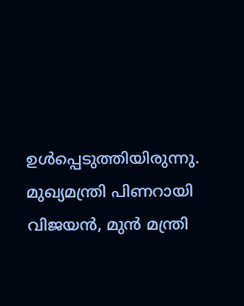ഉൾപ്പെടുത്തിയിരുന്നു.
മുഖ്യമന്ത്രി പിണറായി വിജയൻ, മുൻ മന്ത്രി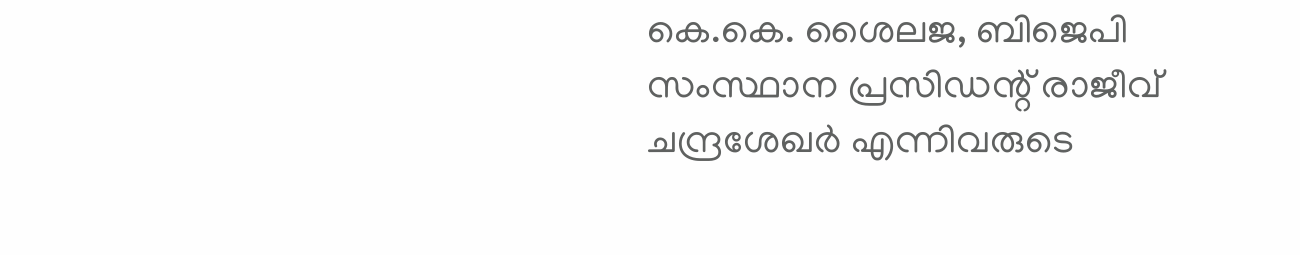കെ.കെ. ശൈലജ, ബിജെപി സംസ്ഥാന പ്രസിഡന്റ് രാജീവ് ചന്ദ്രശേഖർ എന്നിവരുടെ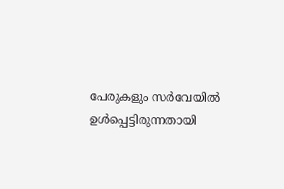പേരുകളും സർവേയിൽ ഉൾപ്പെട്ടിരുന്നതായി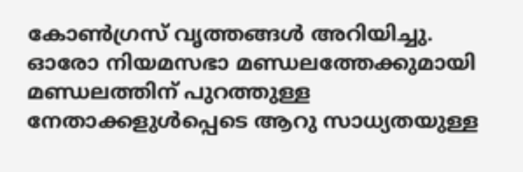കോൺഗ്രസ് വൃത്തങ്ങൾ അറിയിച്ചു. ഓരോ നിയമസഭാ മണ്ഡലത്തേക്കുമായി മണ്ഡലത്തിന് പുറത്തുള്ള നേതാക്കളുൾപ്പെടെ ആറു സാധ്യതയുള്ള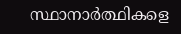സ്ഥാനാർത്ഥികളെ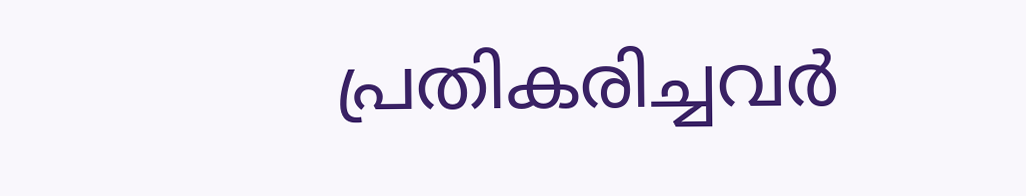പ്രതികരിച്ചവർ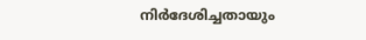നിർദേശിച്ചതായും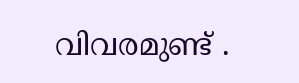വിവരമുണ്ട് .